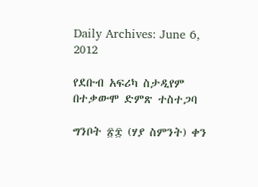Daily Archives: June 6, 2012

የደቡብ አፍሪካ ስታዲየም በተቃውሞ ድምጽ ተስተጋባ

ግንቦት ፳፰ (ሃያ ስምንት) ቀን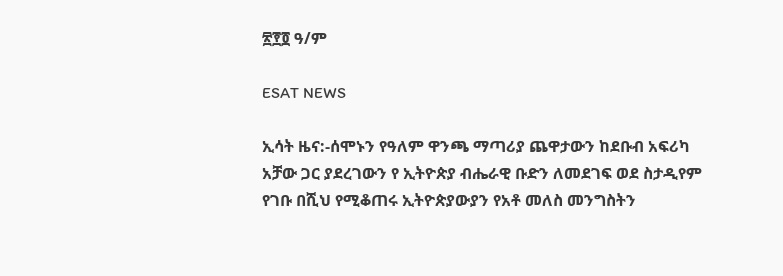፳፻፬ ዓ/ም

ESAT NEWS

ኢሳት ዜና:-ሰሞኑን የዓለም ዋንጫ ማጣሪያ ጨዋታውን ከደቡብ አፍሪካ አቻው ጋር ያደረገውን የ ኢትዮጵያ ብሔራዊ ቡድን ለመደገፍ ወደ ስታዲየም የገቡ በሺህ የሚቆጠሩ ኢትዮጵያውያን የአቶ መለስ መንግስትን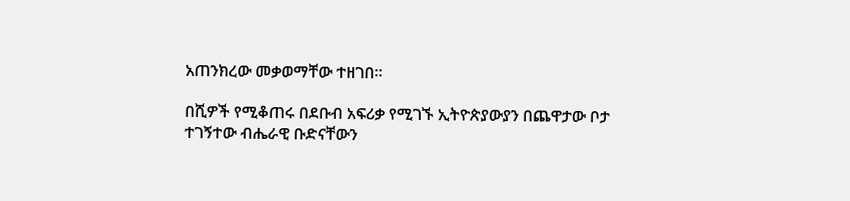አጠንክረው መቃወማቸው ተዘገበ።

በሺዎች የሚቆጠሩ በደቡብ አፍሪቃ የሚገኙ ኢትዮጵያውያን በጨዋታው ቦታ ተገኝተው ብሔራዊ ቡድናቸውን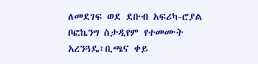ለመደገፍ ወደ ደቡብ አፍሪካ-ሮያል ቦፎኬንግ ስታዲየም የተመሙት አረንጓዴ፣ቢጫና ቀይ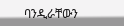ባንዲራቸውን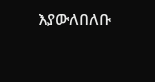እያውለበለቡ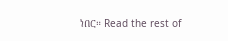ነበር። Read the rest of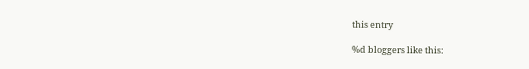this entry

%d bloggers like this: